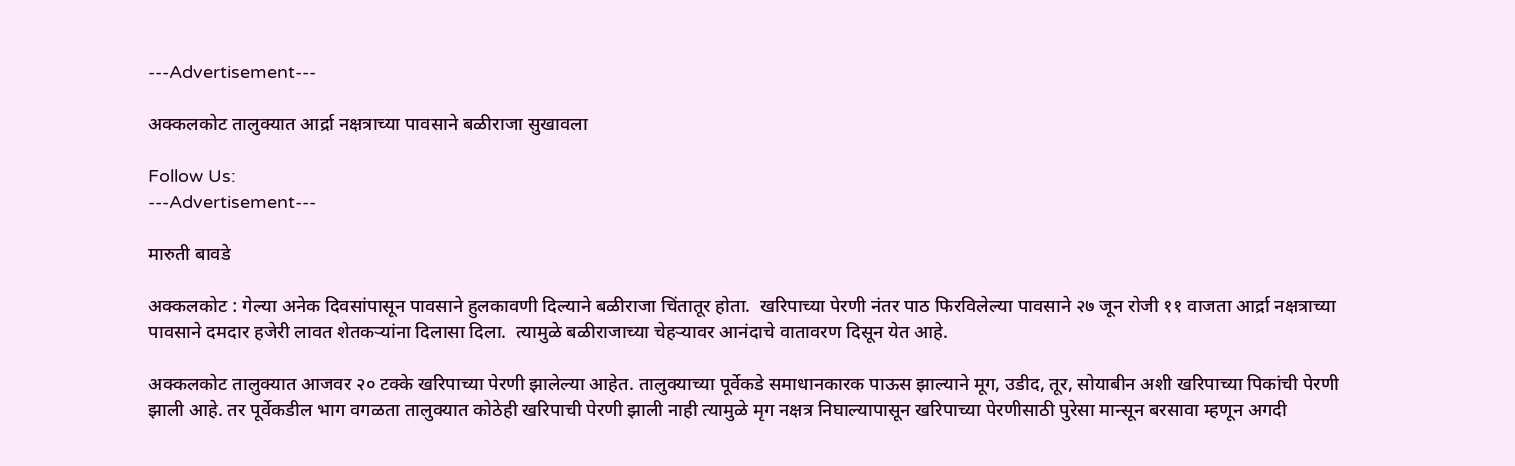---Advertisement---

अक्कलकोट तालुक्यात आर्द्रा नक्षत्राच्या पावसाने बळीराजा सुखावला

Follow Us:
---Advertisement---

मारुती बावडे

अक्कलकोट : गेल्या अनेक दिवसांपासून पावसाने हुलकावणी दिल्याने बळीराजा चिंतातूर होता.  खरिपाच्या पेरणी नंतर पाठ फिरविलेल्या पावसाने २७ जून रोजी ११ वाजता आर्द्रा नक्षत्राच्या पावसाने दमदार हजेरी लावत शेतकऱ्यांना दिलासा दिला.  त्यामुळे बळीराजाच्या चेहऱ्यावर आनंदाचे वातावरण दिसून येत आहे.

अक्कलकोट तालुक्यात आजवर २० टक्के खरिपाच्या पेरणी झालेल्या आहेत. तालुक्याच्या पूर्वेकडे समाधानकारक पाऊस झाल्याने मूग, उडीद, तूर, सोयाबीन अशी खरिपाच्या पिकांची पेरणी झाली आहे. तर पूर्वेकडील भाग वगळता तालुक्यात कोठेही खरिपाची पेरणी झाली नाही त्यामुळे मृग नक्षत्र निघाल्यापासून खरिपाच्या पेरणीसाठी पुरेसा मान्सून बरसावा म्हणून अगदी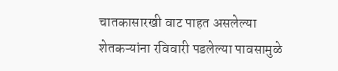चातकासारखी वाट पाहत असलेल्या शेतकऱ्यांना रविवारी पडलेल्या पावसामुळे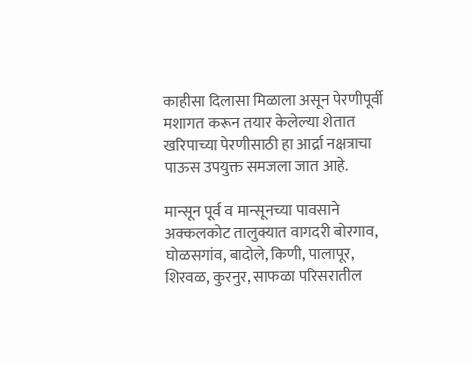काहीसा दिलासा मिळाला असून पेरणीपूर्वी मशागत करून तयार केलेल्या शेतात खरिपाच्या पेरणीसाठी हा आर्द्रा नक्षत्राचा पाऊस उपयुक्त समजला जात आहे.

मान्सून पूर्व व मान्सूनच्या पावसाने अक्कलकोट तालुक्यात वागदरी बोरगाव, घोळसगांव, बादोले, किणी, पालापूर, शिरवळ, कुरनुर, साफळा परिसरातील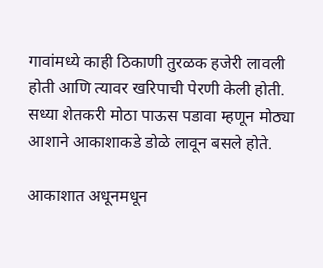गावांमध्ये काही ठिकाणी तुरळक हजेरी लावली होती आणि त्यावर खरिपाची पेरणी केली होती. सध्या शेतकरी मोठा पाऊस पडावा म्हणून मोठ्या आशाने आकाशाकडे डोळे लावून बसले होते.

आकाशात अधूनमधून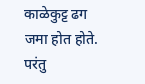काळेकुट्ट ढग जमा होत होते. परंतु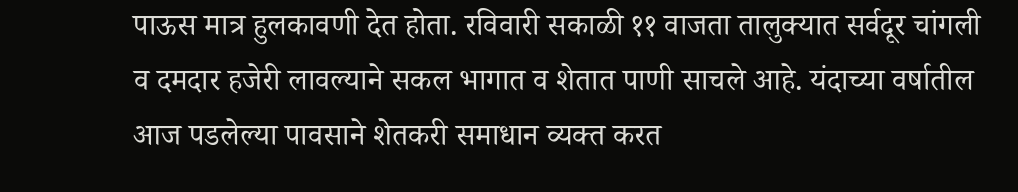पाऊस मात्र हुलकावणी देत होता. रविवारी सकाळी ११ वाजता तालुक्यात सर्वदूर चांगली व दमदार हजेरी लावल्याने सकल भागात व शेतात पाणी साचले आहे. यंदाच्या वर्षातील आज पडलेल्या पावसाने शेतकरी समाधान व्यक्त करत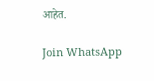आहेत.

Join WhatsApp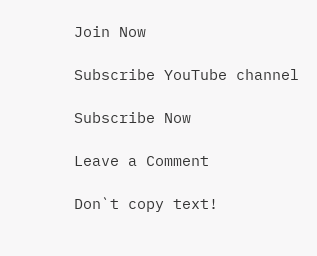Join Now

Subscribe YouTube channel

Subscribe Now

Leave a Comment

Don`t copy text!